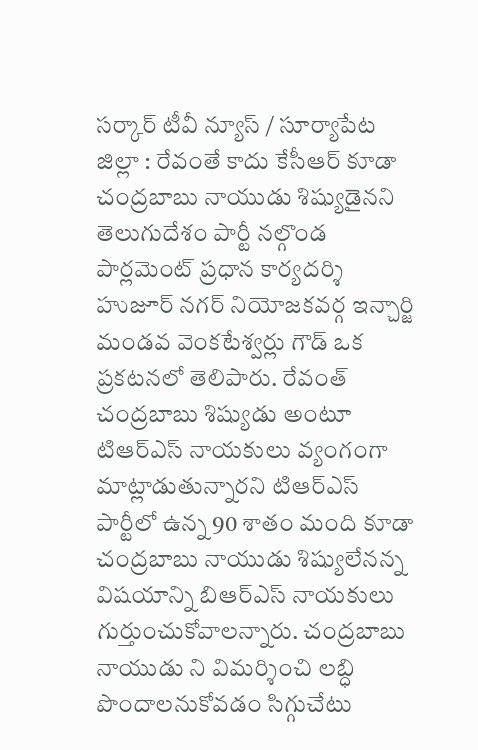సర్కార్ టీవీ న్యూస్ / సూర్యాపేట జిల్లా : రేవంతే కాదు కేసీఆర్ కూడా చంద్రబాబు నాయుడు శిష్యుడైనని తెలుగుదేశం పార్టీ నల్గొండ పార్లమెంట్ ప్రధాన కార్యదర్శి హుజూర్ నగర్ నియోజకవర్గ ఇన్చార్జి మండవ వెంకటేశ్వర్లు గౌడ్ ఒక ప్రకటనలో తెలిపారు. రేవంత్ చంద్రబాబు శిష్యుడు అంటూ టిఆర్ఎస్ నాయకులు వ్యంగంగా మాట్లాడుతున్నారని టిఆర్ఎస్ పార్టీలో ఉన్న 90 శాతం మంది కూడా చంద్రబాబు నాయుడు శిష్యులేనన్న విషయాన్ని బిఆర్ఎస్ నాయకులు గుర్తుంచుకోవాలన్నారు. చంద్రబాబు నాయుడు ని విమర్శించి లబ్ధి పొందాలనుకోవడం సిగ్గుచేటు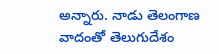అన్నారు. నాడు తెలంగాణ వాదంతో తెలుగుదేశం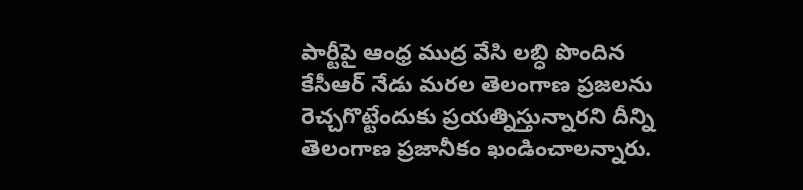పార్టీపై ఆంధ్ర ముద్ర వేసి లబ్ధి పొందిన కేసీఆర్ నేడు మరల తెలంగాణ ప్రజలను రెచ్చగొట్టేందుకు ప్రయత్నిస్తున్నారని దీన్ని తెలంగాణ ప్రజానీకం ఖండించాలన్నారు.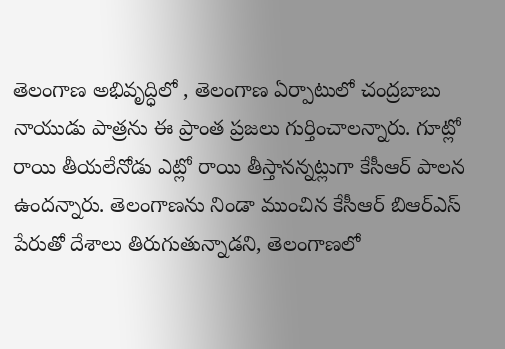తెలంగాణ అభివృద్ధిలో , తెలంగాణ ఏర్పాటులో చంద్రబాబు నాయుడు పాత్రను ఈ ప్రాంత ప్రజలు గుర్తించాలన్నారు. గూట్లో రాయి తీయలేనోడు ఎట్లో రాయి తీస్తానన్నట్లుగా కేసీఆర్ పాలన ఉందన్నారు. తెలంగాణను నిండా ముంచిన కేసీఆర్ బిఆర్ఎస్ పేరుతో దేశాలు తిరుగుతున్నాడని, తెలంగాణలో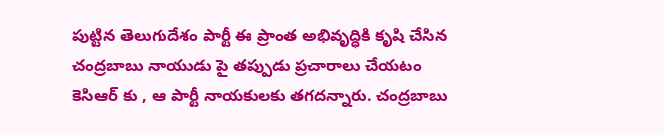పుట్టిన తెలుగుదేశం పార్టీ ఈ ప్రాంత అభివృద్ధికి కృషి చేసిన చంద్రబాబు నాయుడు పై తప్పుడు ప్రచారాలు చేయటం కెసిఆర్ కు , ఆ పార్టీ నాయకులకు తగదన్నారు. చంద్రబాబు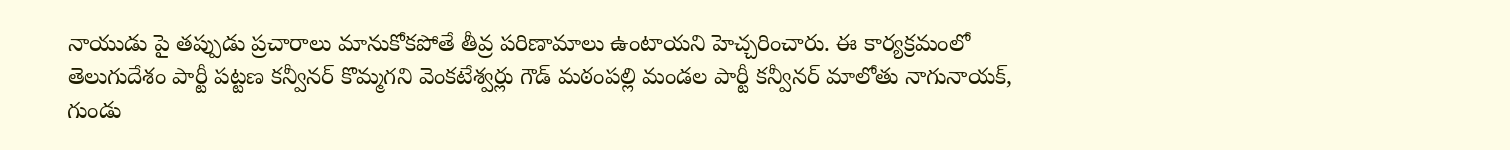నాయుడు పై తప్పుడు ప్రచారాలు మానుకోకపోతే తీవ్ర పరిణామాలు ఉంటాయని హెచ్చరించారు. ఈ కార్యక్రమంలో తెలుగుదేశం పార్టీ పట్టణ కన్వీనర్ కొమ్మగని వెంకటేశ్వర్లు గౌడ్ మఠంపల్లి మండల పార్టీ కన్వీనర్ మాలోతు నాగునాయక్, గుండు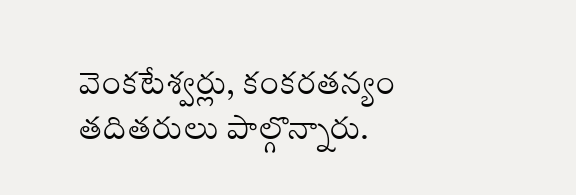వెంకటేశ్వర్లు, కంకరతన్యం తదితరులు పాల్గొన్నారు.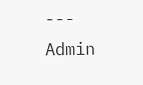---
Admin